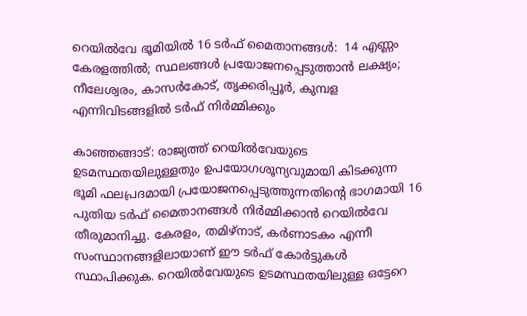റെയില്‍വേ ഭൂമിയില്‍ 16 ടര്‍ഫ് മൈതാനങ്ങള്‍:  14 എണ്ണം കേരളത്തില്‍; സ്ഥലങ്ങള്‍ പ്രയോജനപ്പെടുത്താന്‍ ലക്ഷ്യം; നീലേശ്വരം, കാസര്‍കോട്, തൃക്കരിപ്പൂര്‍, കുമ്പള എന്നിവിടങ്ങളില്‍ ടര്‍ഫ് നിര്‍മ്മിക്കും

കാഞ്ഞങ്ങാട്: രാജ്യത്ത് റെയില്‍വേയുടെ ഉടമസ്ഥതയിലുള്ളതും ഉപയോഗശൂന്യവുമായി കിടക്കുന്ന ഭൂമി ഫലപ്രദമായി പ്രയോജനപ്പെടുത്തുന്നതിന്റെ ഭാഗമായി 16 പുതിയ ടര്‍ഫ് മൈതാനങ്ങള്‍ നിര്‍മ്മിക്കാന്‍ റെയില്‍വേ തീരുമാനിച്ചു. കേരളം, തമിഴ്നാട്, കര്‍ണാടകം എന്നീ സംസ്ഥാനങ്ങളിലായാണ് ഈ ടര്‍ഫ് കോര്‍ട്ടുകള്‍ സ്ഥാപിക്കുക. റെയില്‍വേയുടെ ഉടമസ്ഥതയിലുള്ള ഒട്ടേറെ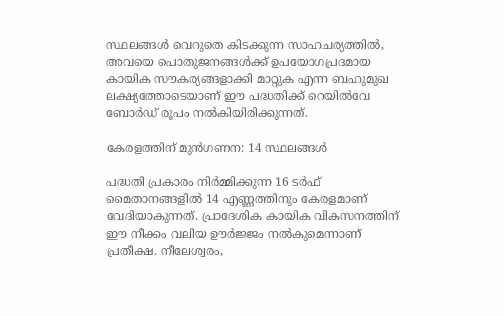സ്ഥലങ്ങള്‍ വെറുതെ കിടക്കുന്ന സാഹചര്യത്തില്‍, അവയെ പൊതുജനങ്ങള്‍ക്ക് ഉപയോഗപ്രദമായ കായിക സൗകര്യങ്ങളാക്കി മാറ്റുക എന്ന ബഹുമുഖ ലക്ഷ്യത്തോടെയാണ് ഈ പദ്ധതിക്ക് റെയില്‍വേ ബോര്‍ഡ് രൂപം നല്‍കിയിരിക്കുന്നത്.

കേരളത്തിന് മുന്‍ഗണന: 14 സ്ഥലങ്ങള്‍

പദ്ധതി പ്രകാരം നിര്‍മ്മിക്കുന്ന 16 ടര്‍ഫ് മൈതാനങ്ങളില്‍ 14 എണ്ണത്തിനും കേരളമാണ് വേദിയാകുന്നത്. പ്രാദേശിക കായിക വികസനത്തിന് ഈ നീക്കം വലിയ ഊര്‍ജ്ജം നല്‍കുമെന്നാണ് പ്രതീക്ഷ. നീലേശ്വരം,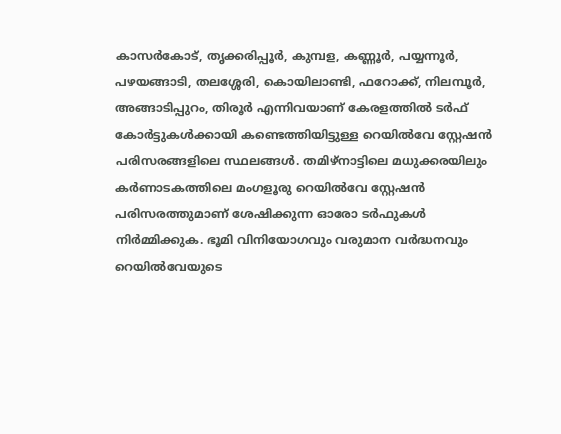കാസര്‍കോട്, തൃക്കരിപ്പൂര്‍, കുമ്പള, കണ്ണൂര്‍, പയ്യന്നൂര്‍, പഴയങ്ങാടി, തലശ്ശേരി, കൊയിലാണ്ടി, ഫറോക്ക്, നിലമ്പൂര്‍, അങ്ങാടിപ്പുറം, തിരൂര്‍ എന്നിവയാണ് കേരളത്തില്‍ ടര്‍ഫ് കോര്‍ട്ടുകള്‍ക്കായി കണ്ടെത്തിയിട്ടുള്ള റെയില്‍വേ സ്റ്റേഷന്‍ പരിസരങ്ങളിലെ സ്ഥലങ്ങള്‍. തമിഴ്നാട്ടിലെ മധുക്കരയിലും കര്‍ണാടകത്തിലെ മംഗളൂരു റെയില്‍വേ സ്റ്റേഷന്‍ പരിസരത്തുമാണ് ശേഷിക്കുന്ന ഓരോ ടര്‍ഫുകള്‍ നിര്‍മ്മിക്കുക. ഭൂമി വിനിയോഗവും വരുമാന വര്‍ദ്ധനവും റെയില്‍വേയുടെ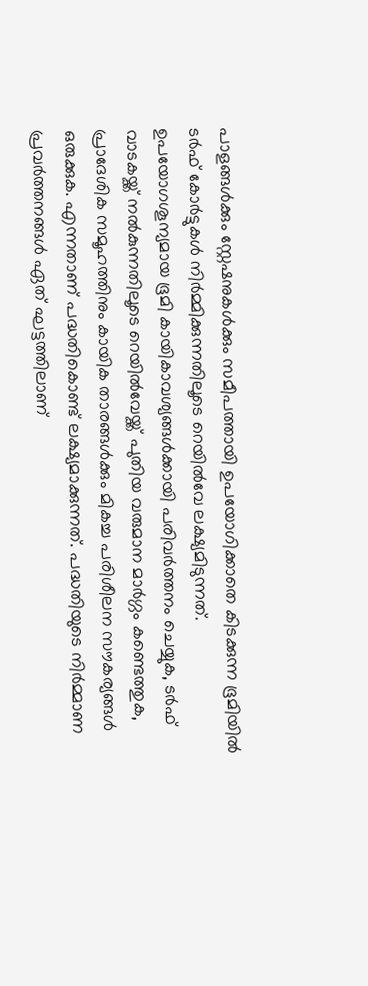പാളങ്ങള്‍ക്കും സ്റ്റേഷനുകള്‍ക്കും സമീപത്തായി ഉപയോഗിക്കാതെ കിടക്കുന്ന ഭൂമിയില്‍ ടര്‍ഫ് കോര്‍ട്ടുകള്‍ നിര്‍മ്മിക്കുന്നതിലൂടെ റെയില്‍വേ ലക്ഷ്യമിടുന്നത്. ഉപയോഗശൂന്യമായ ഭൂമി കായികാവശ്യങ്ങള്‍ക്കായി പരിവര്‍ത്തനം ചെയ്യുക, ടര്‍ഫ് വാടകയ്ക്ക് നല്‍കുന്നതിലൂടെ റെയില്‍വേയ്ക്ക് പുതിയ വരുമാന മാര്‍ഗ്ഗം കണ്ടെത്തുക, പ്രാദേശിക സമൂഹത്തിനും കായിക താരങ്ങള്‍ക്കും മികച്ച പരിശീലന സൗകര്യങ്ങള്‍ ഒരുക്കുക. എന്നതാണ് പദ്ധതികൊണ്ട് ലക്ഷ്യമാക്കുന്നത്. പദ്ധതിയുടെ നിര്‍മ്മാണ പ്രവര്‍ത്തനങ്ങള്‍ ഏത് ഘട്ടത്തിലാണ്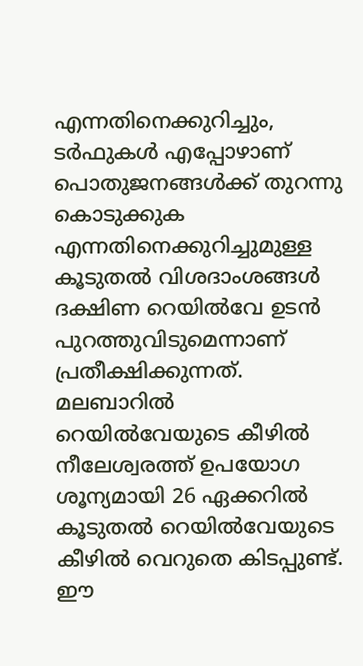എന്നതിനെക്കുറിച്ചും, ടര്‍ഫുകള്‍ എപ്പോഴാണ് പൊതുജനങ്ങള്‍ക്ക് തുറന്നു കൊടുക്കുക എന്നതിനെക്കുറിച്ചുമുള്ള കൂടുതല്‍ വിശദാംശങ്ങള്‍ ദക്ഷിണ റെയില്‍വേ ഉടന്‍ പുറത്തുവിടുമെന്നാണ് പ്രതീക്ഷിക്കുന്നത്. മലബാറില്‍ റെയില്‍വേയുടെ കീഴില്‍ നീലേശ്വരത്ത് ഉപയോഗ ശൂന്യമായി 26 ഏക്കറില്‍ കൂടുതല്‍ റെയില്‍വേയുടെ കീഴില്‍ വെറുതെ കിടപ്പുണ്ട്. ഈ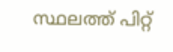സ്ഥലത്ത് പിറ്റ്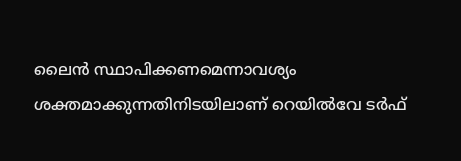ലൈന്‍ സ്ഥാപിക്കണമെന്നാവശ്യം ശക്തമാക്കുന്നതിനിടയിലാണ് റെയില്‍വേ ടര്‍ഫ്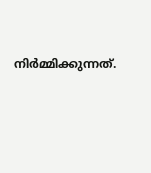നിര്‍മ്മിക്കുന്നത്.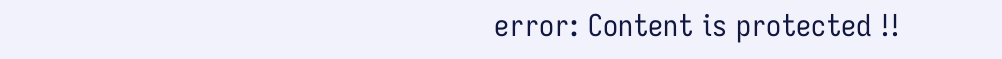error: Content is protected !!